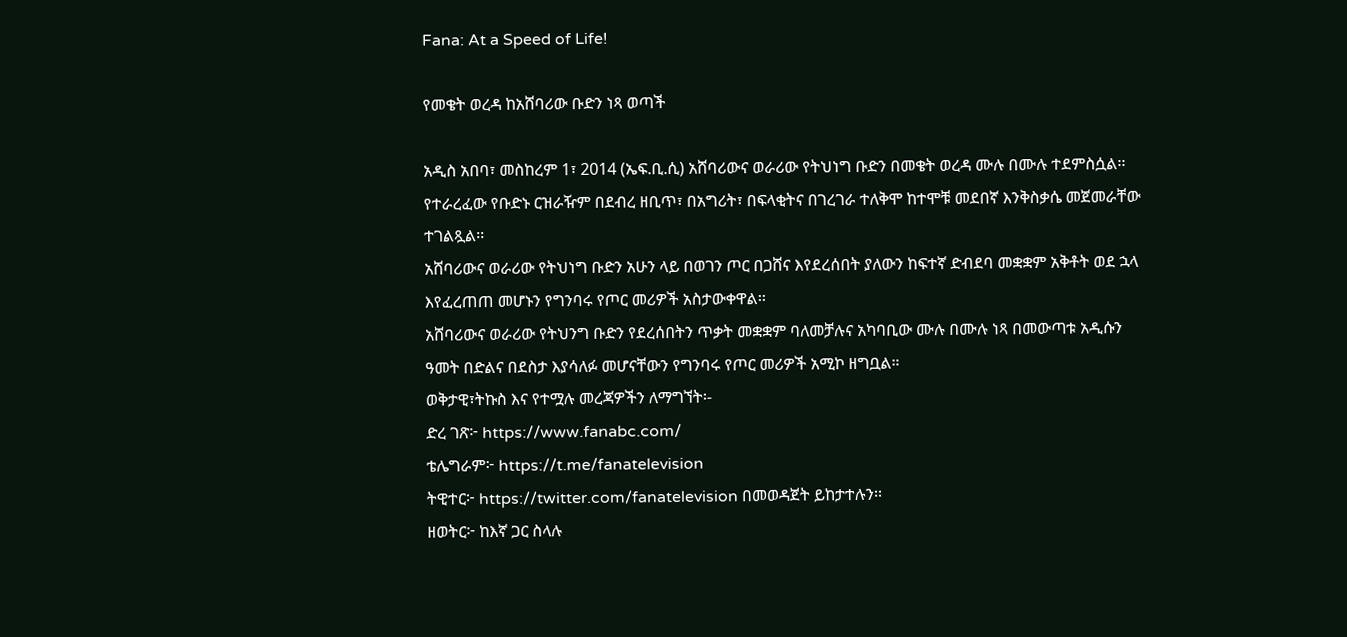Fana: At a Speed of Life!

የመቄት ወረዳ ከአሸባሪው ቡድን ነጻ ወጣች

አዲስ አበባ፣ መስከረም 1፣ 2014 (ኤፍ.ቢ.ሲ) አሸባሪውና ወራሪው የትህነግ ቡድን በመቄት ወረዳ ሙሉ በሙሉ ተደምስሷል፡፡
የተራረፈው የቡድኑ ርዝራዥም በደብረ ዘቢጥ፣ በአግሪት፣ በፍላቂትና በገረገራ ተለቅሞ ከተሞቹ መደበኛ እንቅስቃሴ መጀመራቸው ተገልጿል፡፡
አሸባሪውና ወራሪው የትህነግ ቡድን አሁን ላይ በወገን ጦር በጋሸና እየደረሰበት ያለውን ከፍተኛ ድብደባ መቋቋም አቅቶት ወደ ኋላ እየፈረጠጠ መሆኑን የግንባሩ የጦር መሪዎች አስታውቀዋል፡፡
አሸባሪውና ወራሪው የትህንግ ቡድን የደረሰበትን ጥቃት መቋቋም ባለመቻሉና አካባቢው ሙሉ በሙሉ ነጻ በመውጣቱ አዲሱን ዓመት በድልና በደስታ እያሳለፉ መሆናቸውን የግንባሩ የጦር መሪዎች አሚኮ ዘግቧል።
ወቅታዊ፣ትኩስ እና የተሟሉ መረጃዎችን ለማግኘት፡-
ድረ ገጽ፦ https://www.fanabc.com/
ቴሌግራም፦ https://t.me/fanatelevision
ትዊተር፦ https://twitter.com/fanatelevision በመወዳጀት ይከታተሉን፡፡
ዘወትር፦ ከእኛ ጋር ስላሉ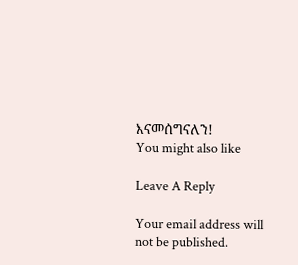እናመሰግናለን!
You might also like

Leave A Reply

Your email address will not be published.